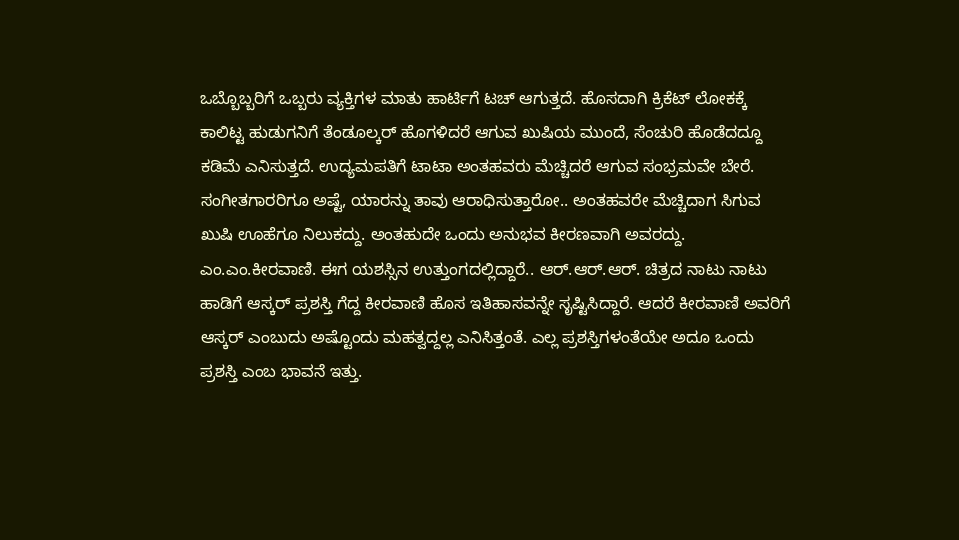ಒಬ್ಬೊಬ್ಬರಿಗೆ ಒಬ್ಬರು ವ್ಯಕ್ತಿಗಳ ಮಾತು ಹಾರ್ಟಿಗೆ ಟಚ್ ಆಗುತ್ತದೆ. ಹೊಸದಾಗಿ ಕ್ರಿಕೆಟ್ ಲೋಕಕ್ಕೆ ಕಾಲಿಟ್ಟ ಹುಡುಗನಿಗೆ ತೆಂಡೂಲ್ಕರ್ ಹೊಗಳಿದರೆ ಆಗುವ ಖುಷಿಯ ಮುಂದೆ, ಸೆಂಚುರಿ ಹೊಡೆದದ್ದೂ ಕಡಿಮೆ ಎನಿಸುತ್ತದೆ. ಉದ್ಯಮಪತಿಗೆ ಟಾಟಾ ಅಂತಹವರು ಮೆಚ್ಚಿದರೆ ಆಗುವ ಸಂಭ್ರಮವೇ ಬೇರೆ. ಸಂಗೀತಗಾರರಿಗೂ ಅಷ್ಟೆ, ಯಾರನ್ನು ತಾವು ಆರಾಧಿಸುತ್ತಾರೋ.. ಅಂತಹವರೇ ಮೆಚ್ಚಿದಾಗ ಸಿಗುವ ಖುಷಿ ಊಹೆಗೂ ನಿಲುಕದ್ದು. ಅಂತಹುದೇ ಒಂದು ಅನುಭವ ಕೀರಣವಾಗಿ ಅವರದ್ದು.
ಎಂ.ಎಂ.ಕೀರವಾಣಿ. ಈಗ ಯಶಸ್ಸಿನ ಉತ್ತುಂಗದಲ್ಲಿದ್ದಾರೆ.. ಆರ್.ಆರ್.ಆರ್. ಚಿತ್ರದ ನಾಟು ನಾಟು ಹಾಡಿಗೆ ಆಸ್ಕರ್ ಪ್ರಶಸ್ತಿ ಗೆದ್ದ ಕೀರವಾಣಿ ಹೊಸ ಇತಿಹಾಸವನ್ನೇ ಸೃಷ್ಟಿಸಿದ್ದಾರೆ. ಆದರೆ ಕೀರವಾಣಿ ಅವರಿಗೆ ಆಸ್ಕರ್ ಎಂಬುದು ಅಷ್ಟೊಂದು ಮಹತ್ವದ್ದಲ್ಲ ಎನಿಸಿತ್ತಂತೆ. ಎಲ್ಲ ಪ್ರಶಸ್ತಿಗಳಂತೆಯೇ ಅದೂ ಒಂದು ಪ್ರಶಸ್ತಿ ಎಂಬ ಭಾವನೆ ಇತ್ತು.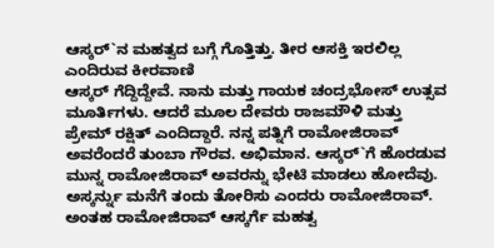ಆಸ್ಕರ್`ನ ಮಹತ್ವದ ಬಗ್ಗೆ ಗೊತ್ತಿತ್ತು. ತೀರ ಆಸಕ್ತಿ ಇರಲಿಲ್ಲ ಎಂದಿರುವ ಕೀರವಾಣಿ
ಆಸ್ಕರ್ ಗೆದ್ದಿದ್ದೇವೆ. ನಾನು ಮತ್ತು ಗಾಯಕ ಚಂದ್ರಭೋಸ್ ಉತ್ಸವ ಮೂರ್ತಿಗಳು. ಆದರೆ ಮೂಲ ದೇವರು ರಾಜಮೌಳಿ ಮತ್ತು ಪ್ರೇಮ್ ರಕ್ಷಿತ್ ಎಂದಿದ್ದಾರೆ. ನನ್ನ ಪತ್ನಿಗೆ ರಾಮೋಜಿರಾವ್ ಅವರೆಂದರೆ ತುಂಬಾ ಗೌರವ. ಅಭಿಮಾನ. ಆಸ್ಕರ್`ಗೆ ಹೊರಡುವ ಮುನ್ನ ರಾಮೋಜಿರಾವ್ ಅವರನ್ನು ಭೇಟಿ ಮಾಡಲು ಹೋದೆವು. ಅಸ್ಕರ್ನ್ನು ಮನೆಗೆ ತಂದು ತೋರಿಸು ಎಂದರು ರಾಮೋಜಿರಾವ್. ಅಂತಹ ರಾಮೋಜಿರಾವ್ ಆಸ್ಕರ್ಗೆ ಮಹತ್ವ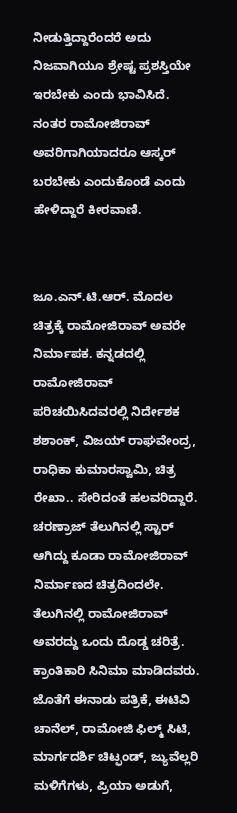ನೀಡುತ್ತಿದ್ದಾರೆಂದರೆ ಅದು ನಿಜವಾಗಿಯೂ ಶ್ರೇಷ್ಟ ಪ್ರಶಸ್ತಿಯೇ ಇರಬೇಕು ಎಂದು ಭಾವಿಸಿದೆ. ನಂತರ ರಾಮೋಜಿರಾವ್ ಅವರಿಗಾಗಿಯಾದರೂ ಆಸ್ಕರ್ ಬರಬೇಕು ಎಂದುಕೊಂಡೆ ಎಂದು ಹೇಳಿದ್ದಾರೆ ಕೀರವಾಣಿ.


ಜೂ.ಎನ್.ಟಿ.ಆರ್. ಮೊದಲ ಚಿತ್ರಕ್ಕೆ ರಾಮೋಜಿರಾವ್ ಅವರೇ ನಿರ್ಮಾಪಕ. ಕನ್ನಡದಲ್ಲಿ ರಾಮೋಜಿರಾವ್ ಪರಿಚಯಿಸಿದವರಲ್ಲಿ ನಿರ್ದೇಶಕ ಶಶಾಂಕ್, ವಿಜಯ್ ರಾಘವೇಂದ್ರ, ರಾಧಿಕಾ ಕುಮಾರಸ್ವಾಮಿ, ಚಿತ್ರ ರೇಖಾ.. ಸೇರಿದಂತೆ ಹಲವರಿದ್ದಾರೆ. ಚರಣ್ರಾಜ್ ತೆಲುಗಿನಲ್ಲಿ ಸ್ಟಾರ್ ಆಗಿದ್ದು ಕೂಡಾ ರಾಮೋಜಿರಾವ್ ನಿರ್ಮಾಣದ ಚಿತ್ರದಿಂದಲೇ. ತೆಲುಗಿನಲ್ಲಿ ರಾಮೋಜಿರಾವ್ ಅವರದ್ದು ಒಂದು ದೊಡ್ಡ ಚರಿತ್ರೆ. ಕ್ರಾಂತಿಕಾರಿ ಸಿನಿಮಾ ಮಾಡಿದವರು. ಜೊತೆಗೆ ಈನಾಡು ಪತ್ರಿಕೆ, ಈಟಿವಿ ಚಾನೆಲ್, ರಾಮೋಜಿ ಫಿಲ್ಮ್ ಸಿಟಿ, ಮಾರ್ಗದರ್ಶಿ ಚಿಟ್ಫಂಡ್, ಜ್ಯುವೆಲ್ಲರಿ ಮಳಿಗೆಗಳು, ಪ್ರಿಯಾ ಅಡುಗೆ,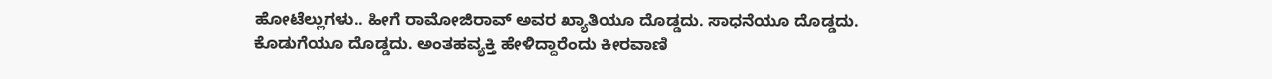ಹೋಟೆಲ್ಲುಗಳು.. ಹೀಗೆ ರಾಮೋಜಿರಾವ್ ಅವರ ಖ್ಯಾತಿಯೂ ದೊಡ್ಡದು. ಸಾಧನೆಯೂ ದೊಡ್ಡದು. ಕೊಡುಗೆಯೂ ದೊಡ್ಡದು. ಅಂತಹವ್ಯಕ್ತಿ ಹೇಳಿದ್ದಾರೆಂದು ಕೀರವಾಣಿ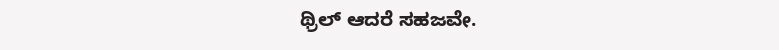ಥ್ರಿಲ್ ಆದರೆ ಸಹಜವೇ.